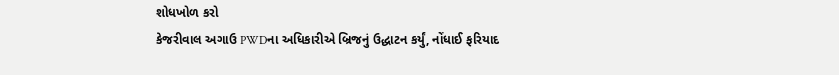શોધખોળ કરો
કેજરીવાલ અગાઉ PWDના અધિકારીએ બ્રિજનું ઉદ્ધાટન કર્યું, નોંધાઈ ફરિયાદ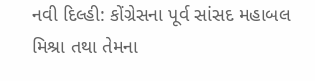નવી દિલ્હી: કોંગ્રેસના પૂર્વ સાંસદ મહાબલ મિશ્રા તથા તેમના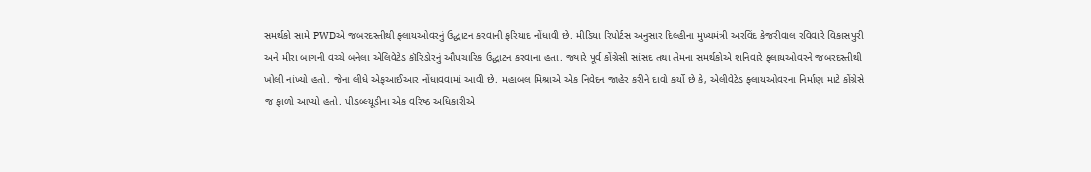સમર્થકો સામે PWDએ જબરદસ્તીથી ફ્લાયઓવરનું ઉદ્ધાટન કરવાની ફરિયાદ નોંધાવી છે. મીડિયા રિપોર્ટસ અનુસાર દિલ્હીના મુખ્યમંત્રી અરવિંદ કેજરીવાલ રવિવારે વિકાસપુરી અને મીરા બાગની વચ્ચે બનેલા એલિવેટેડ કૉરિડોરનું ઔપચારિક ઉદ્ધાટન કરવાના હતા. જ્યારે પૂર્વ કોંગ્રેસી સાંસદ તથા તેમના સમર્થકોએ શનિવારે ફ્લાયઓવરને જબરદસ્તીથી ખોલી નાંખ્યો હતો. જેના લીધે એફઆઈઆર નોંધાવવામાં આવી છે. મહાબલ મિશ્રાએ એક નિવેદન જાહેર કરીને દાવો કર્યો છે કે, એલીવેટેડ ફ્લાયઓવરના નિર્માણ માટે કોંગ્રેસે જ ફાળો આપ્યો હતો. પીડબ્લ્યૂડીના એક વરિષ્ઠ અધિકારીએ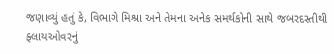જણાવ્યું હતું કે, વિભાગે મિશ્રા અને તેમના અનેક સમર્થકોની સાથે જબરદસ્તીથી ફ્લાયઓવરનું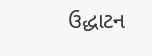ઉદ્ધાટન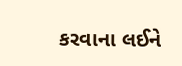કરવાના લઈને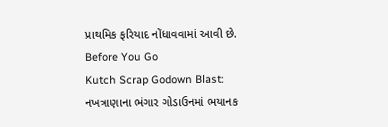પ્રાથમિક ફરિયાદ નોંધાવવામાં આવી છે.
Before You Go
Kutch Scrap Godown Blast: નખત્રાણાના ભંગાર ગોડાઉનમાં ભયાનક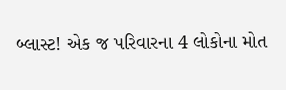બ્લાસ્ટ! એક જ પરિવારના 4 લોકોના મોત